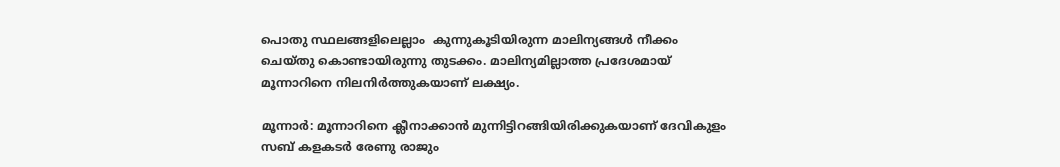പൊതു സ്ഥലങ്ങളിലെല്ലാം  കുന്നുകൂടിയിരുന്ന മാലിന്യങ്ങള്‍ നീക്കം ചെയ്തു കൊണ്ടായിരുന്നു തുടക്കം. മാലിന്യമില്ലാത്ത പ്രദേശമായ് മൂന്നാറിനെ നിലനിർത്തുകയാണ് ലക്ഷ്യം.

മൂന്നാർ: മൂന്നാറിനെ ക്ലീനാക്കാൻ മുന്നിട്ടിറങ്ങിയിരിക്കുകയാണ് ദേവികുളം സബ് കളകടര്‍ രേണു രാജും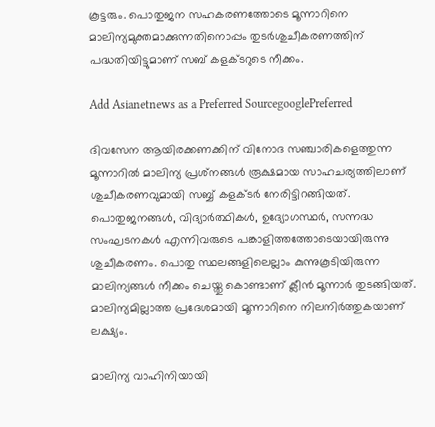കൂട്ടരും. പൊതുജന സഹകരണത്തോടെ മൂന്നാറിനെ മാലിന്യമുക്തമാക്കുന്നതിനൊപ്പം തുടർശുചീകരണത്തിന് പദ്ധതിയിട്ടുമാണ് സബ് കളക്ടറുടെ നീക്കം.

Add Asianetnews as a Preferred SourcegooglePreferred

ദിവസേന ആയിരക്കണക്കിന് വിനോദ സഞ്ചാരികളെത്തുന്ന മൂന്നാറില്‍ മാലിന്യ പ്രശ്‌നങ്ങൾ രൂക്ഷമായ സാഹചര്യത്തിലാണ് ശുചീകരണവുമായി സബ്ബ് കളക്ടർ നേരിട്ടിറങ്ങിയത്. പൊതുജനങ്ങൾ, വിദ്യാർത്ഥികൾ, ഉദ്യോഗസ്ഥർ, സന്നദ്ധ സംഘടനകൾ എന്നിവരുടെ പങ്കാളിത്തത്തോടെയായിരുന്നു ശുചീകരണം. പൊതു സ്ഥലങ്ങളിലെല്ലാം കുന്നുകൂടിയിരുന്ന മാലിന്യങ്ങള്‍ നീക്കം ചെയ്തു കൊണ്ടാണ് ക്ലീൻ മൂന്നാർ തുടങ്ങിയത്. മാലിന്യമില്ലാത്ത പ്രദേശമായി മൂന്നാറിനെ നിലനിർത്തുകയാണ് ലക്ഷ്യം.

മാലിന്യ വാഹിനിയായി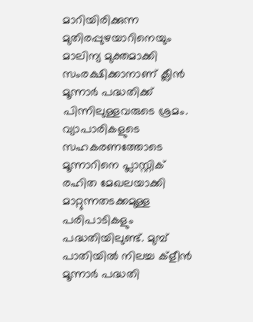മാറിയിരിക്കുന്ന മുതിരപ്പുഴയാറിനെയും മാലിന്യ മുക്തമാക്കി സംരക്ഷിക്കാനാണ് ക്ലീൻ മൂന്നാർ പദ്ധതിക്ക് പിന്നിലുള്ളവരുടെ ശ്രമം. വ്യാപാരികളുടെ സഹകരണത്തോടെ മൂന്നാറിനെ പ്ലാസ്റ്റിക് രഹിത മേഖലയാക്കി മാറ്റുന്നതടക്കമുള്ള പരിപാടികളും പദ്ധതിയിലുണ്ട്. മുമ്പ് പാതിയിൽ നിലച്ച ക്ളീൻ മൂന്നാർ പദ്ധതി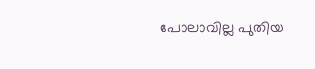പോലാവില്ല പുതിയ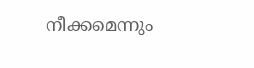നീക്കമെന്നും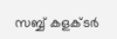സബ്ബ് കളക്ടർ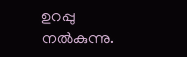ഉറപ്പു നൽകുന്നു.